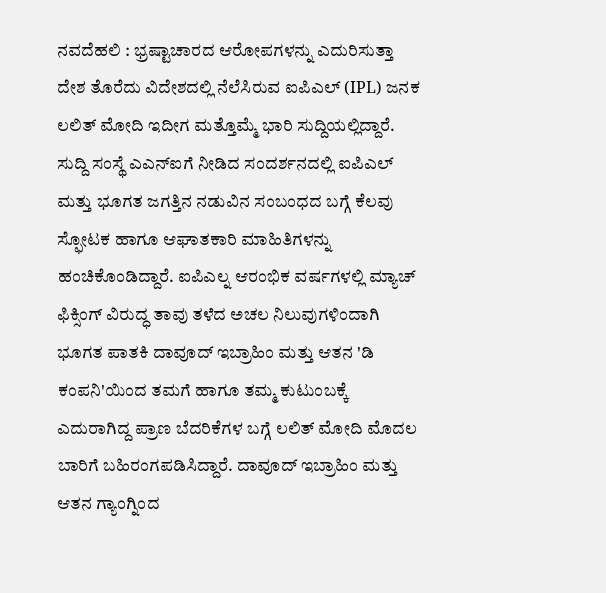ನವದೆಹಲಿ : ಭ್ರಷ್ಟಾಚಾರದ ಆರೋಪಗಳನ್ನು ಎದುರಿಸುತ್ತಾ ದೇಶ ತೊರೆದು ವಿದೇಶದಲ್ಲಿ ನೆಲೆಸಿರುವ ಐಪಿಎಲ್ (IPL) ಜನಕ ಲಲಿತ್ ಮೋದಿ ಇದೀಗ ಮತ್ತೊಮ್ಮೆ ಭಾರಿ ಸುದ್ದಿಯಲ್ಲಿದ್ದಾರೆ. ಸುದ್ದಿ ಸಂಸ್ಥೆ ಎಎನ್ಐಗೆ ನೀಡಿದ ಸಂದರ್ಶನದಲ್ಲಿ ಐಪಿಎಲ್ ಮತ್ತು ಭೂಗತ ಜಗತ್ತಿನ ನಡುವಿನ ಸಂಬಂಧದ ಬಗ್ಗೆ ಕೆಲವು ಸ್ಫೋಟಕ ಹಾಗೂ ಆಘಾತಕಾರಿ ಮಾಹಿತಿಗಳನ್ನು ಹಂಚಿಕೊಂಡಿದ್ದಾರೆ. ಐಪಿಎಲ್ನ ಆರಂಭಿಕ ವರ್ಷಗಳಲ್ಲಿ ಮ್ಯಾಚ್ ಫಿಕ್ಸಿಂಗ್ ವಿರುದ್ಧ ತಾವು ತಳೆದ ಅಚಲ ನಿಲುವುಗಳಿಂದಾಗಿ ಭೂಗತ ಪಾತಕಿ ದಾವೂದ್ ಇಬ್ರಾಹಿಂ ಮತ್ತು ಆತನ 'ಡಿ ಕಂಪನಿ'ಯಿಂದ ತಮಗೆ ಹಾಗೂ ತಮ್ಮ ಕುಟುಂಬಕ್ಕೆ ಎದುರಾಗಿದ್ದ ಪ್ರಾಣ ಬೆದರಿಕೆಗಳ ಬಗ್ಗೆ ಲಲಿತ್ ಮೋದಿ ಮೊದಲ ಬಾರಿಗೆ ಬಹಿರಂಗಪಡಿಸಿದ್ದಾರೆ. ದಾವೂದ್ ಇಬ್ರಾಹಿಂ ಮತ್ತು ಆತನ ಗ್ಯಾಂಗ್ನಿಂದ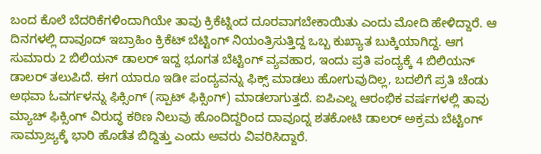ಬಂದ ಕೊಲೆ ಬೆದರಿಕೆಗಳಿಂದಾಗಿಯೇ ತಾವು ಕ್ರಿಕೆಟ್ನಿಂದ ದೂರವಾಗಬೇಕಾಯಿತು ಎಂದು ಮೋದಿ ಹೇಳಿದ್ದಾರೆ. ಆ ದಿನಗಳಲ್ಲಿ ದಾವೂದ್ ಇಬ್ರಾಹಿಂ ಕ್ರಿಕೆಟ್ ಬೆಟ್ಟಿಂಗ್ ನಿಯಂತ್ರಿಸುತ್ತಿದ್ದ ಒಬ್ಬ ಕುಖ್ಯಾತ ಬುಕ್ಕಿಯಾಗಿದ್ದ. ಆಗ ಸುಮಾರು 2 ಬಿಲಿಯನ್ ಡಾಲರ್ ಇದ್ದ ಭೂಗತ ಬೆಟ್ಟಿಂಗ್ ವ್ಯವಹಾರ, ಇಂದು ಪ್ರತಿ ಪಂದ್ಯಕ್ಕೆ 4 ಬಿಲಿಯನ್ ಡಾಲರ್ ತಲುಪಿದೆ. ಈಗ ಯಾರೂ ಇಡೀ ಪಂದ್ಯವನ್ನು ಫಿಕ್ಸ್ ಮಾಡಲು ಹೋಗುವುದಿಲ್ಲ, ಬದಲಿಗೆ ಪ್ರತಿ ಚೆಂಡು ಅಥವಾ ಓವರ್ಗಳನ್ನು ಫಿಕ್ಸಿಂಗ್ (ಸ್ಪಾಟ್ ಫಿಕ್ಸಿಂಗ್) ಮಾಡಲಾಗುತ್ತದೆ. ಐಪಿಎಲ್ನ ಆರಂಭಿಕ ವರ್ಷಗಳಲ್ಲಿ ತಾವು ಮ್ಯಾಚ್ ಫಿಕ್ಸಿಂಗ್ ವಿರುದ್ಧ ಕಠಿಣ ನಿಲುವು ಹೊಂದಿದ್ದರಿಂದ ದಾವೂದ್ನ ಶತಕೋಟಿ ಡಾಲರ್ ಅಕ್ರಮ ಬೆಟ್ಟಿಂಗ್ ಸಾಮ್ರಾಜ್ಯಕ್ಕೆ ಭಾರಿ ಹೊಡೆತ ಬಿದ್ದಿತ್ತು ಎಂದು ಅವರು ವಿವರಿಸಿದ್ದಾರೆ.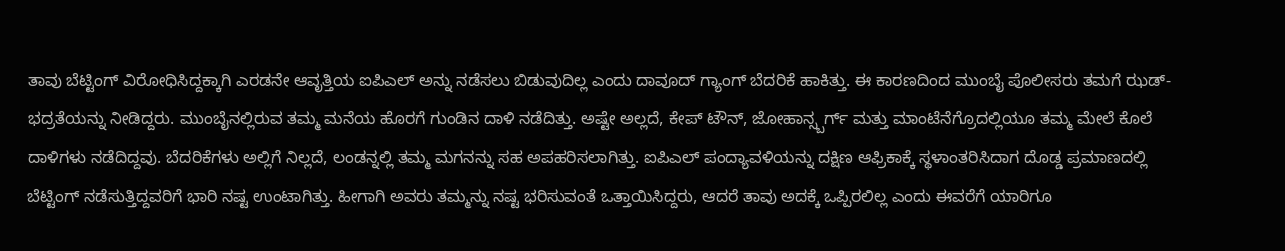ತಾವು ಬೆಟ್ಟಿಂಗ್ ವಿರೋಧಿಸಿದ್ದಕ್ಕಾಗಿ ಎರಡನೇ ಆವೃತ್ತಿಯ ಐಪಿಎಲ್ ಅನ್ನು ನಡೆಸಲು ಬಿಡುವುದಿಲ್ಲ ಎಂದು ದಾವೂದ್ ಗ್ಯಾಂಗ್ ಬೆದರಿಕೆ ಹಾಕಿತ್ತು. ಈ ಕಾರಣದಿಂದ ಮುಂಬೈ ಪೊಲೀಸರು ತಮಗೆ ಝಡ್-ಭದ್ರತೆಯನ್ನು ನೀಡಿದ್ದರು. ಮುಂಬೈನಲ್ಲಿರುವ ತಮ್ಮ ಮನೆಯ ಹೊರಗೆ ಗುಂಡಿನ ದಾಳಿ ನಡೆದಿತ್ತು. ಅಷ್ಟೇ ಅಲ್ಲದೆ, ಕೇಪ್ ಟೌನ್, ಜೋಹಾನ್ಸ್ಬರ್ಗ್ ಮತ್ತು ಮಾಂಟೆನೆಗ್ರೊದಲ್ಲಿಯೂ ತಮ್ಮ ಮೇಲೆ ಕೊಲೆ ದಾಳಿಗಳು ನಡೆದಿದ್ದವು. ಬೆದರಿಕೆಗಳು ಅಲ್ಲಿಗೆ ನಿಲ್ಲದೆ, ಲಂಡನ್ನಲ್ಲಿ ತಮ್ಮ ಮಗನನ್ನು ಸಹ ಅಪಹರಿಸಲಾಗಿತ್ತು. ಐಪಿಎಲ್ ಪಂದ್ಯಾವಳಿಯನ್ನು ದಕ್ಷಿಣ ಆಫ್ರಿಕಾಕ್ಕೆ ಸ್ಥಳಾಂತರಿಸಿದಾಗ ದೊಡ್ಡ ಪ್ರಮಾಣದಲ್ಲಿ ಬೆಟ್ಟಿಂಗ್ ನಡೆಸುತ್ತಿದ್ದವರಿಗೆ ಭಾರಿ ನಷ್ಟ ಉಂಟಾಗಿತ್ತು. ಹೀಗಾಗಿ ಅವರು ತಮ್ಮನ್ನು ನಷ್ಟ ಭರಿಸುವಂತೆ ಒತ್ತಾಯಿಸಿದ್ದರು, ಆದರೆ ತಾವು ಅದಕ್ಕೆ ಒಪ್ಪಿರಲಿಲ್ಲ ಎಂದು ಈವರೆಗೆ ಯಾರಿಗೂ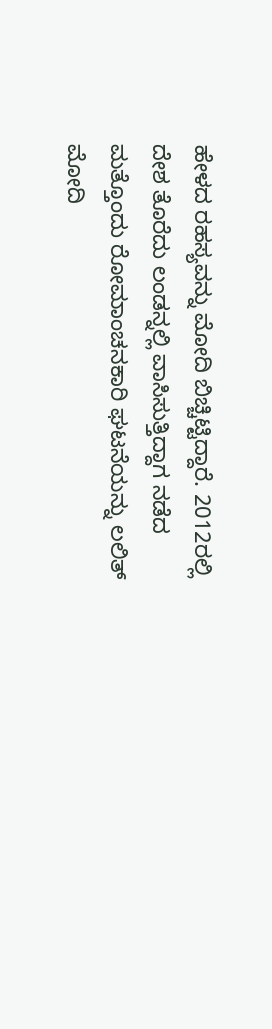ಹೇಳದ ರಹಸ್ಯವನ್ನು ಮೋದಿ ಬಿಚ್ಚಿಟ್ಟಿದ್ದಾರೆ. 2012ರಲ್ಲಿ ದೇಶ ತೊರೆದು ಲಂಡನ್ನಲ್ಲಿ ವಾಸಿಸುತ್ತಿದ್ದಾಗ ನಡೆದ ಮತ್ತೊಂದು ರೋಮಾಂಚನಕಾರಿ ಘಟನೆಯನ್ನು ಲಲಿತ್ ಮೋದಿ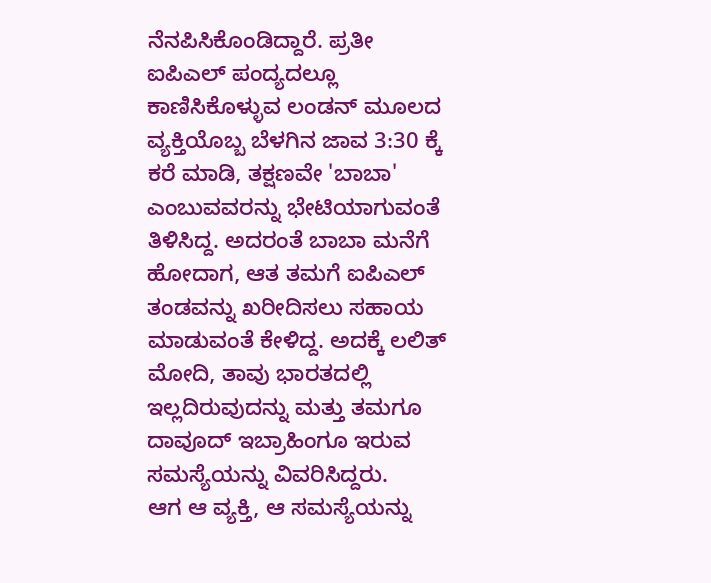ನೆನಪಿಸಿಕೊಂಡಿದ್ದಾರೆ. ಪ್ರತೀ ಐಪಿಎಲ್ ಪಂದ್ಯದಲ್ಲೂ ಕಾಣಿಸಿಕೊಳ್ಳುವ ಲಂಡನ್ ಮೂಲದ ವ್ಯಕ್ತಿಯೊಬ್ಬ ಬೆಳಗಿನ ಜಾವ 3:30 ಕ್ಕೆ ಕರೆ ಮಾಡಿ, ತಕ್ಷಣವೇ 'ಬಾಬಾ' ಎಂಬುವವರನ್ನು ಭೇಟಿಯಾಗುವಂತೆ ತಿಳಿಸಿದ್ದ. ಅದರಂತೆ ಬಾಬಾ ಮನೆಗೆ ಹೋದಾಗ, ಆತ ತಮಗೆ ಐಪಿಎಲ್ ತಂಡವನ್ನು ಖರೀದಿಸಲು ಸಹಾಯ ಮಾಡುವಂತೆ ಕೇಳಿದ್ದ. ಅದಕ್ಕೆ ಲಲಿತ್ ಮೋದಿ, ತಾವು ಭಾರತದಲ್ಲಿ ಇಲ್ಲದಿರುವುದನ್ನು ಮತ್ತು ತಮಗೂ ದಾವೂದ್ ಇಬ್ರಾಹಿಂಗೂ ಇರುವ ಸಮಸ್ಯೆಯನ್ನು ವಿವರಿಸಿದ್ದರು.
ಆಗ ಆ ವ್ಯಕ್ತಿ, ಆ ಸಮಸ್ಯೆಯನ್ನು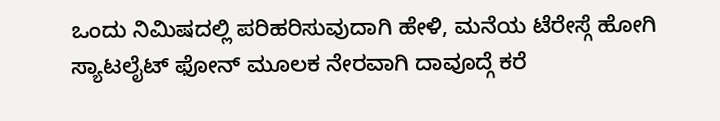ಒಂದು ನಿಮಿಷದಲ್ಲಿ ಪರಿಹರಿಸುವುದಾಗಿ ಹೇಳಿ, ಮನೆಯ ಟೆರೇಸ್ಗೆ ಹೋಗಿ ಸ್ಯಾಟಲೈಟ್ ಫೋನ್ ಮೂಲಕ ನೇರವಾಗಿ ದಾವೂದ್ಗೆ ಕರೆ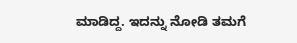ಮಾಡಿದ್ದ. ಇದನ್ನು ನೋಡಿ ತಮಗೆ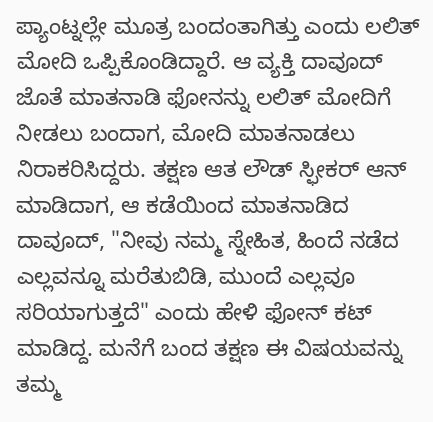ಪ್ಯಾಂಟ್ನಲ್ಲೇ ಮೂತ್ರ ಬಂದಂತಾಗಿತ್ತು ಎಂದು ಲಲಿತ್ ಮೋದಿ ಒಪ್ಪಿಕೊಂಡಿದ್ದಾರೆ. ಆ ವ್ಯಕ್ತಿ ದಾವೂದ್ ಜೊತೆ ಮಾತನಾಡಿ ಫೋನನ್ನು ಲಲಿತ್ ಮೋದಿಗೆ ನೀಡಲು ಬಂದಾಗ, ಮೋದಿ ಮಾತನಾಡಲು ನಿರಾಕರಿಸಿದ್ದರು. ತಕ್ಷಣ ಆತ ಲೌಡ್ ಸ್ಫೀಕರ್ ಆನ್ ಮಾಡಿದಾಗ, ಆ ಕಡೆಯಿಂದ ಮಾತನಾಡಿದ ದಾವೂದ್, "ನೀವು ನಮ್ಮ ಸ್ನೇಹಿತ, ಹಿಂದೆ ನಡೆದ ಎಲ್ಲವನ್ನೂ ಮರೆತುಬಿಡಿ, ಮುಂದೆ ಎಲ್ಲವೂ ಸರಿಯಾಗುತ್ತದೆ" ಎಂದು ಹೇಳಿ ಫೋನ್ ಕಟ್ ಮಾಡಿದ್ದ. ಮನೆಗೆ ಬಂದ ತಕ್ಷಣ ಈ ವಿಷಯವನ್ನು ತಮ್ಮ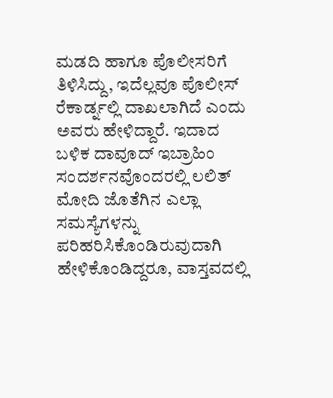ಮಡದಿ ಹಾಗೂ ಪೊಲೀಸರಿಗೆ ತಿಳಿಸಿದ್ದು, ಇದೆಲ್ಲವೂ ಪೊಲೀಸ್ ರೆಕಾರ್ಡ್ನಲ್ಲಿ ದಾಖಲಾಗಿದೆ ಎಂದು ಅವರು ಹೇಳಿದ್ದಾರೆ. ಇದಾದ ಬಳಿಕ ದಾವೂದ್ ಇಬ್ರಾಹಿಂ ಸಂದರ್ಶನವೊಂದರಲ್ಲಿ ಲಲಿತ್ ಮೋದಿ ಜೊತೆಗಿನ ಎಲ್ಲಾ ಸಮಸ್ಯೆಗಳನ್ನು ಪರಿಹರಿಸಿಕೊಂಡಿರುವುದಾಗಿ ಹೇಳಿಕೊಂಡಿದ್ದರೂ, ವಾಸ್ತವದಲ್ಲಿ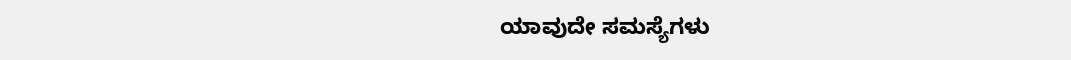ಯಾವುದೇ ಸಮಸ್ಯೆಗಳು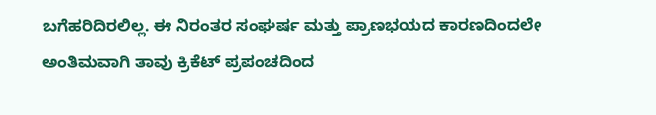ಬಗೆಹರಿದಿರಲಿಲ್ಲ. ಈ ನಿರಂತರ ಸಂಘರ್ಷ ಮತ್ತು ಪ್ರಾಣಭಯದ ಕಾರಣದಿಂದಲೇ ಅಂತಿಮವಾಗಿ ತಾವು ಕ್ರಿಕೆಟ್ ಪ್ರಪಂಚದಿಂದ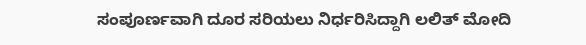ಸಂಪೂರ್ಣವಾಗಿ ದೂರ ಸರಿಯಲು ನಿರ್ಧರಿಸಿದ್ದಾಗಿ ಲಲಿತ್ ಮೋದಿ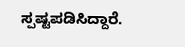ಸ್ಪಷ್ಟಪಡಿಸಿದ್ದಾರೆ.